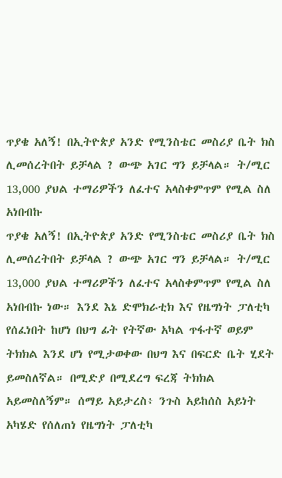ጥያቄ አለኝ! በኢትዮጵያ አንድ የሚንስቴር መስሪያ ቤት ክስ ሊመሰረትበት ይቻላል ? ውጭ አገር ግን ይቻላል። ት/ሚር 13,000 ያህል ተማሪዎችን ለፈተና አላስቀምጥም የሚል ስለ አነበብኩ
ጥያቄ አለኝ! በኢትዮጵያ አንድ የሚንስቴር መስሪያ ቤት ክስ ሊመሰረትበት ይቻላል ? ውጭ አገር ግን ይቻላል። ት/ሚር 13,000 ያህል ተማሪዎችን ለፈተና አላስቀምጥም የሚል ስለ አነበብኩ ነው። እንደ እኔ ድሞክራቲክ እና የዜግነት ፓለቲካ የሰፈነበት ከሆነ በህግ ፊት የትኛው አካል ጥፋተኛ ወይም ትክክል እንደ ሆነ የሚታወቀው በህግ እና በፍርድ ቤት ሂደት ይመስለኛል። በሚድያ በሚደረግ ፍረጃ ትክክል አይመስለኝም። ሰማይ አይታረስ፥ ንጉስ አይከሰስ አይነት አካሄድ የሰለጠነ የዜግነት ፓለቲካ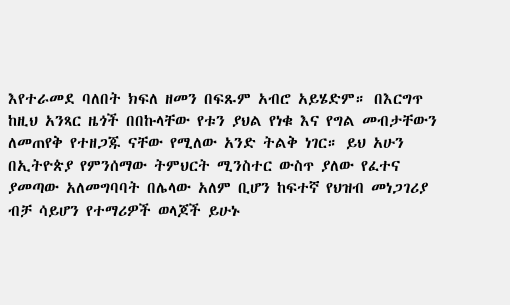እየተራመደ ባለበት ክፍለ ዘመን በፍጹም አብሮ አይሄድም። በእርግጥ ከዚህ አንጻር ዜጎች በበኩላቸው የቱን ያህል የነቁ እና የግል መብታቸውን ለመጠየቅ የተዘጋጁ ናቸው የሚለው አንድ ትልቅ ነገር። ይህ አሁን በኢትዮጵያ የምንሰማው ትምህርት ሚንስተር ውስጥ ያለው የፈተና ያመጣው አለመግባባት በሌላው አለም ቢሆን ከፍተኛ የህዝብ መነጋገሪያ ብቻ ሳይሆን የተማሪዎች ወላጆች ይሁኑ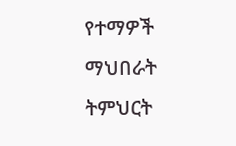የተማዎች ማህበራት ትምህርት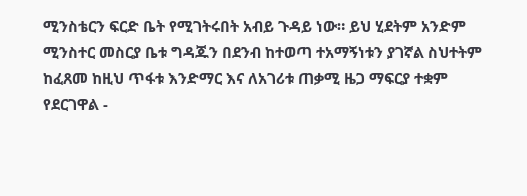ሚንስቴርን ፍርድ ቤት የሚገትሩበት አብይ ጉዳይ ነው። ይህ ሂደትም አንድም ሚንስተር መስርያ ቤቱ ግዳጁን በደንብ ከተወጣ ተአማኝነቱን ያገኛል ስህተትም ከፈጸመ ከዚህ ጥፋቱ እንድማር እና ለአገሪቱ ጠቃሚ ዜጋ ማፍርያ ተቋም የደርገዋል -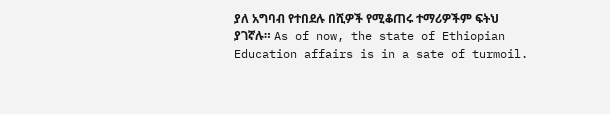ያለ አግባብ የተበደሉ በሺዎች የሚቆጠሩ ተማሪዎችም ፍትህ ያገኛሉ። As of now, the state of Ethiopian Education affairs is in a sate of turmoil.